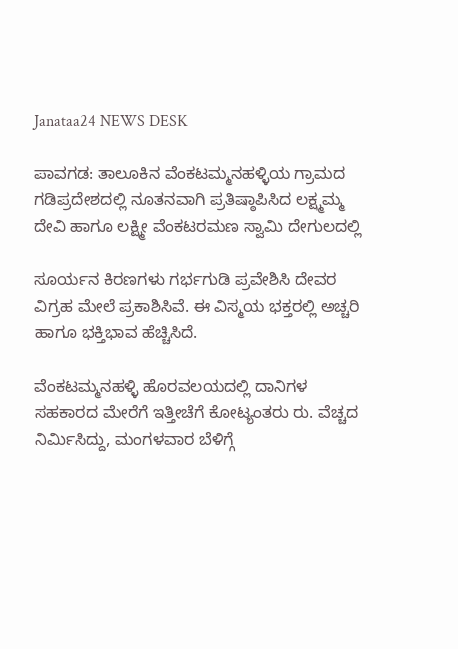Janataa24 NEWS DESK

ಪಾವಗಡ: ತಾಲೂಕಿನ ವೆಂಕಟಮ್ಮನಹಳ್ಳಿಯ ಗ್ರಾಮದ
ಗಡಿಪ್ರದೇಶದಲ್ಲಿ ನೂತನವಾಗಿ ಪ್ರತಿಷ್ಠಾಪಿಸಿದ ಲಕ್ಷ್ಮಮ್ಮ ದೇವಿ ಹಾಗೂ ಲಕ್ಷ್ಮೀ ವೆಂಕಟರಮಣ ಸ್ವಾಮಿ ದೇಗುಲದಲ್ಲಿ

ಸೂರ್ಯನ ಕಿರಣಗಳು ಗರ್ಭಗುಡಿ ಪ್ರವೇಶಿಸಿ ದೇವರ ವಿಗ್ರಹ ಮೇಲೆ ಪ್ರಕಾಶಿಸಿವೆ. ಈ ವಿಸ್ಮಯ ಭಕ್ತರಲ್ಲಿ ಅಚ್ಚರಿ ಹಾಗೂ ಭಕ್ತಿಭಾವ ಹೆಚ್ಚಿಸಿದೆ.

ವೆಂಕಟಮ್ಮನಹಳ್ಳಿ ಹೊರವಲಯದಲ್ಲಿ ದಾನಿಗಳ ಸಹಕಾರದ ಮೇರೆಗೆ ಇತ್ತೀಚೆಗೆ ಕೋಟ್ಯಂತರು ರು. ವೆಚ್ಚದ ನಿರ್ಮಿಸಿದ್ದು, ಮಂಗಳವಾರ ಬೆಳಿಗ್ಗೆ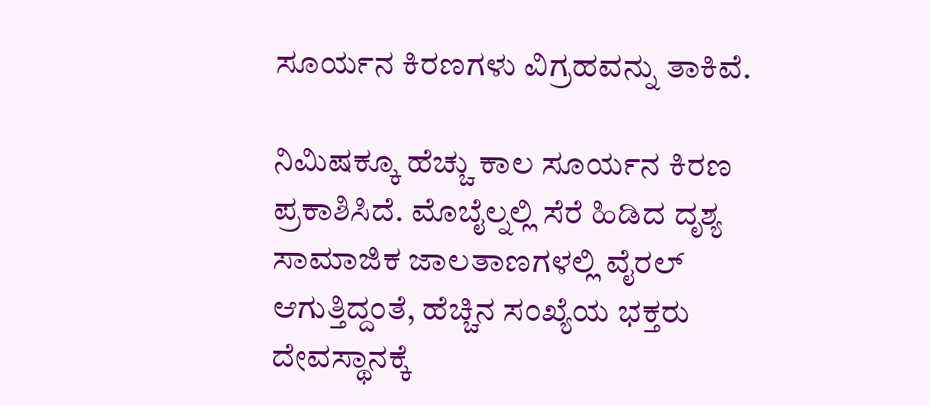ಸೂರ್ಯನ ಕಿರಣಗಳು ವಿಗ್ರಹವನ್ನು ತಾಕಿವೆ.

ನಿಮಿಷಕ್ಕೂ ಹೆಚ್ಚು ಕಾಲ ಸೂರ್ಯನ ಕಿರಣ ಪ್ರಕಾಶಿಸಿದೆ. ಮೊಬೈಲ್ನಲ್ಲಿ ಸೆರೆ ಹಿಡಿದ ದೃಶ್ಯ ಸಾಮಾಜಿಕ ಜಾಲತಾಣಗಳಲ್ಲಿ ವೈರಲ್ ಆಗುತ್ತಿದ್ದಂತೆ, ಹೆಚ್ಚಿನ ಸಂಖ್ಯೆಯ ಭಕ್ತರು ದೇವಸ್ಥಾನಕ್ಕೆ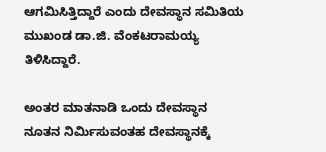ಆಗಮಿಸಿತ್ತಿದ್ದಾರೆ ಎಂದು ದೇವಸ್ಥಾನ ಸಮಿತಿಯ ಮುಖಂಡ ಡಾ.ಜಿ. ವೆಂಕಟರಾಮಯ್ಯ ತಿಳಿಸಿದ್ದಾರೆ.

ಅಂತರ ಮಾತನಾಡಿ ಒಂದು ದೇವಸ್ಥಾನ ನೂತನ ನಿರ್ಮಿಸುವಂತಹ ದೇವಸ್ಥಾನಕ್ಕೆ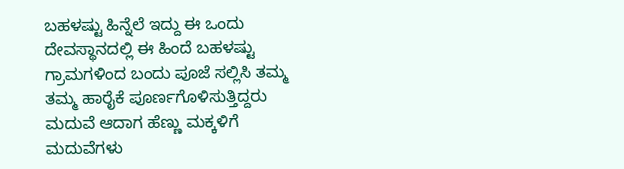ಬಹಳಷ್ಟು ಹಿನ್ನೆಲೆ ಇದ್ದು ಈ ಒಂದು ದೇವಸ್ಥಾನದಲ್ಲಿ ಈ ಹಿಂದೆ ಬಹಳಷ್ಟು ಗ್ರಾಮಗಳಿಂದ ಬಂದು ಪೂಜೆ ಸಲ್ಲಿಸಿ ತಮ್ಮ ತಮ್ಮ ಹಾರೈಕೆ ಪೂರ್ಣಗೊಳಿಸುತ್ತಿದ್ದರು ಮದುವೆ ಆದಾಗ ಹೆಣ್ಣು ಮಕ್ಕಳಿಗೆ ಮದುವೆಗಳು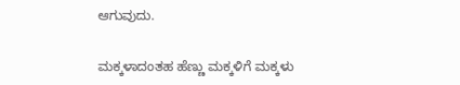ಆಗುವುದು.

ಮಕ್ಕಳಾದಂತಹ ಹೆಣ್ಣು ಮಕ್ಕಳಿಗೆ ಮಕ್ಕಳು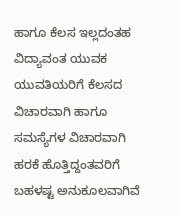ಹಾಗೂ ಕೆಲಸ ಇಲ್ಲದಂತಹ ವಿದ್ಯಾವಂತ ಯುವಕ ಯುವತಿಯರಿಗೆ ಕೆಲಸದ ವಿಚಾರವಾಗಿ ಹಾಗೂ ಸಮಸ್ಯೆಗಳ ವಿಚಾರವಾಗಿ ಹರಕೆ ಹೊತ್ತಿದ್ದಂತವರಿಗೆ ಬಹಳಷ್ಟ ಅನುಕೂಲವಾಗಿವೆ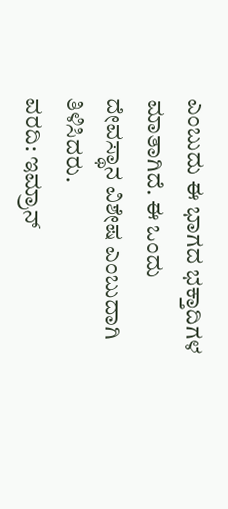ಎಂಬುದು ಈ ಭಾಗದ ಭಕ್ತಾದಿಗಳ ಮಾತಾಗಿದೆ. ಈ ಒಂದು ದೇವಸ್ಥಾನ ವಿಶೇಷ ಎಂಬುದಾಗಿ ತಿಳಿಸಿದರು.
ವರದಿ: ಇಮ್ರಾನ್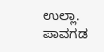ಉಲ್ಲಾ. ಪಾವಗಡ